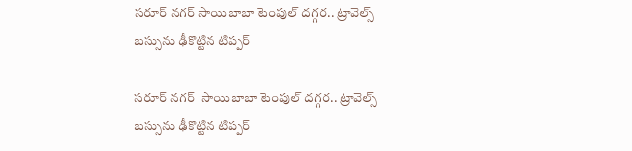సరూర్ నగర్ సాయిబాబా టెంపుల్ దగ్గర.. ట్రావెల్స్ బస్సును ఢీకొట్టిన టిప్పర్

సరూర్ నగర్  సాయిబాబా టెంపుల్ దగ్గర.. ట్రావెల్స్ బస్సును ఢీకొట్టిన టిప్పర్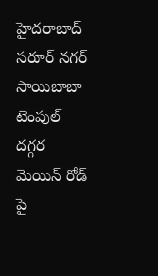హైదరాబాద్  సరూర్ నగర్  సాయిబాబా టెంపుల్  దగ్గర మెయిన్ రోడ్ పై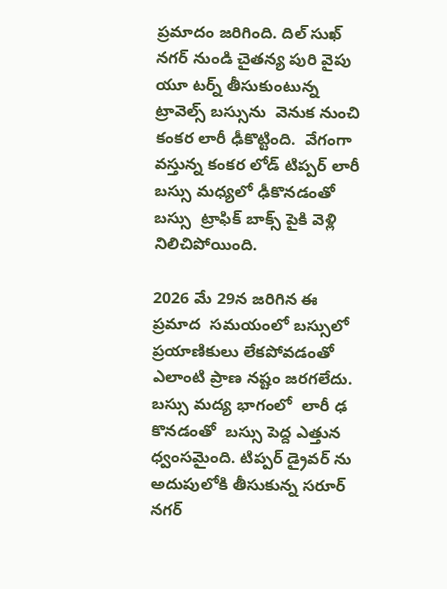ప్రమాదం జరిగింది. దిల్ సుఖ్ నగర్ నుండి చైతన్య పురి వైపు యూ టర్న్ తీసుకుంటున్న  ట్రావెల్స్ బస్సును  వెనుక నుంచి కంకర లారీ ఢీకొట్టింది.  వేగంగా వస్తున్న కంకర లోడ్ టిప్పర్ లారీ  బస్సు మధ్యలో ఢీకొనడంతో బస్సు  ట్రాఫిక్ బాక్స్ పైకి వెళ్లి నిలిచిపోయింది.

2026 మే 29న జరిగిన ఈ ప్రమాద  సమయంలో బస్సులో  ప్రయాణికులు లేకపోవడంతో ఎలాంటి ప్రాణ నష్టం జరగలేదు. బస్సు మద్య భాగంలో  లారీ ఢ కొనడంతో  బస్సు పెద్ద ఎత్తున ధ్వంసమైంది. టిప్పర్ డ్రైవర్ ను అదుపులోకి తీసుకున్న సరూర్ నగర్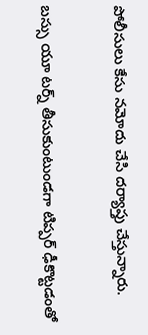పోలీసులు కేసు నమోదు చేసి దర్యాప్తు చేస్తున్నారు.

బస్సు యూ టర్న్ తీసుకుంటుండగా టిప్పర్ ఢీకొట్టడంతో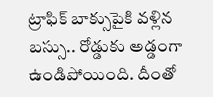ట్రాఫిక్ బాక్సుపైకి వళ్లిన బస్సు.. రోడ్డుకు అడ్డంగా ఉండిపోయింది. దీంతో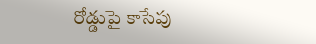రోడ్డుపై కాసేపు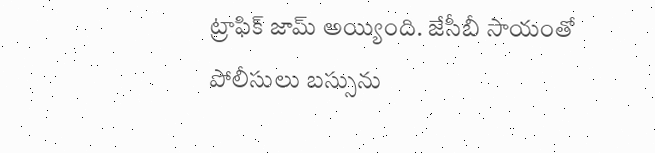ట్రాఫిక్ జామ్ అయ్యింది. జేసీబీ సాయంతో పోలీసులు బస్సును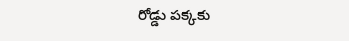రోడ్డు పక్కకు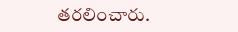తరలించారు.